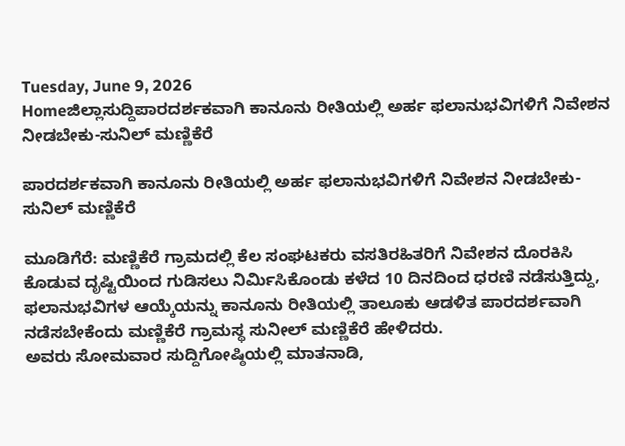Tuesday, June 9, 2026
Homeಜಿಲ್ಲಾಸುದ್ದಿಪಾರದರ್ಶಕವಾಗಿ ಕಾನೂನು ರೀತಿಯಲ್ಲಿ ಅರ್ಹ ಫಲಾನುಭವಿಗಳಿಗೆ ನಿವೇಶನ ನೀಡಬೇಕು-ಸುನಿಲ್ ಮಣ್ಣಿಕೆರೆ

ಪಾರದರ್ಶಕವಾಗಿ ಕಾನೂನು ರೀತಿಯಲ್ಲಿ ಅರ್ಹ ಫಲಾನುಭವಿಗಳಿಗೆ ನಿವೇಶನ ನೀಡಬೇಕು-ಸುನಿಲ್ ಮಣ್ಣಿಕೆರೆ

ಮೂಡಿಗೆರೆ: ಮಣ್ಣಿಕೆರೆ ಗ್ರಾಮದಲ್ಲಿ ಕೆಲ ಸಂಘಟಕರು ವಸತಿರಹಿತರಿಗೆ ನಿವೇಶನ ದೊರಕಿಸಿ ಕೊಡುವ ದೃಷ್ಟಿಯಿಂದ ಗುಡಿಸಲು ನಿರ್ಮಿಸಿಕೊಂಡು ಕಳೆದ 10 ದಿನದಿಂದ ಧರಣಿ ನಡೆಸುತ್ತಿದ್ದು, ಫಲಾನುಭವಿಗಳ ಆಯ್ಕೆಯನ್ನು ಕಾನೂನು ರೀತಿಯಲ್ಲಿ ತಾಲೂಕು ಆಡಳಿತ ಪಾರದರ್ಶವಾಗಿ ನಡೆಸಬೇಕೆಂದು ಮಣ್ಣಿಕೆರೆ ಗ್ರಾಮಸ್ಥ ಸುನೀಲ್ ಮಣ್ಣಿಕೆರೆ ಹೇಳಿದರು.
ಅವರು ಸೋಮವಾರ ಸುದ್ದಿಗೋಷ್ಠಿಯಲ್ಲಿ ಮಾತನಾಡಿ,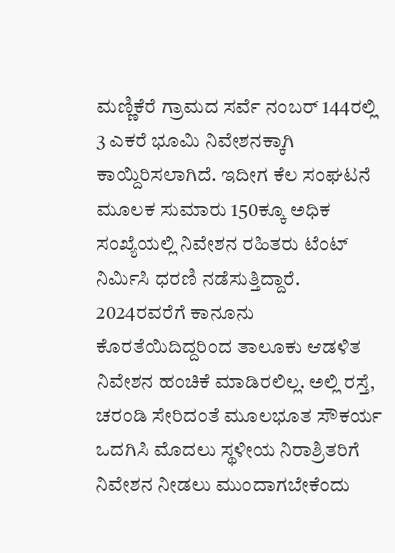ಮಣ್ಣಿಕೆರೆ ಗ್ರಾಮದ ಸರ್ವೆ ನಂಬರ್ 144ರಲ್ಲಿ 3 ಎಕರೆ ಭೂಮಿ ನಿವೇಶನಕ್ಕಾಗಿ ಕಾಯ್ದಿರಿಸಲಾಗಿದೆ. ಇದೀಗ ಕೆಲ ಸಂಘಟನೆ ಮೂಲಕ ಸುಮಾರು 150ಕ್ಕೂ ಅಧಿಕ ಸಂಖ್ಯೆಯಲ್ಲಿ ನಿವೇಶನ ರಹಿತರು ಟೆಂಟ್ ನಿರ್ಮಿಸಿ ಧರಣಿ ನಡೆಸುತ್ತಿದ್ದಾರೆ. 2024ರವರೆಗೆ ಕಾನೂನು ಕೊರತೆಯಿದಿದ್ದರಿಂದ ತಾಲೂಕು ಆಡಳಿತ ನಿವೇಶನ ಹಂಚಿಕೆ ಮಾಡಿರಲಿಲ್ಲ. ಅಲ್ಲಿ ರಸ್ತೆ, ಚರಂಡಿ ಸೇರಿದಂತೆ ಮೂಲಭೂತ ಸೌಕರ್ಯ ಒದಗಿಸಿ ಮೊದಲು ಸ್ಥಳೀಯ ನಿರಾಶ್ರಿತರಿಗೆ ನಿವೇಶನ ನೀಡಲು ಮುಂದಾಗಬೇಕೆಂದು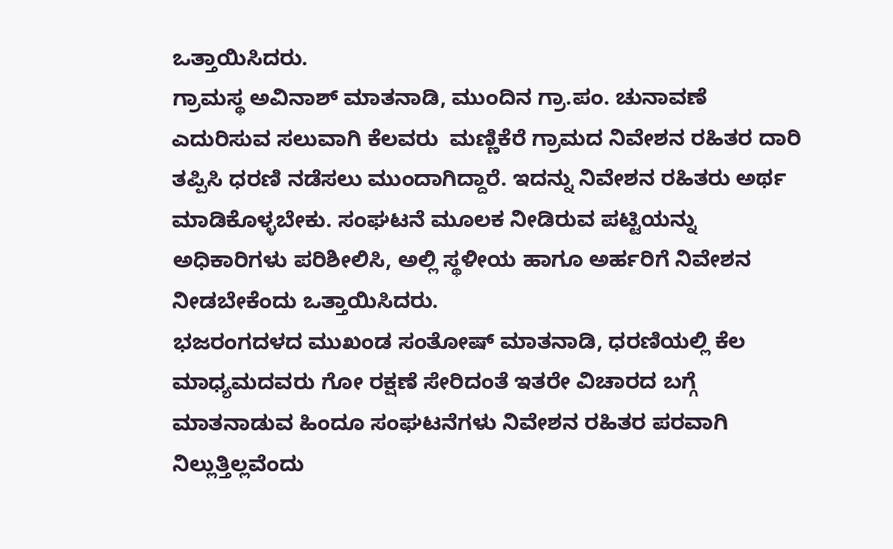ಒತ್ತಾಯಿಸಿದರು.
ಗ್ರಾಮಸ್ಥ ಅವಿನಾಶ್ ಮಾತನಾಡಿ, ಮುಂದಿನ ಗ್ರಾ.ಪಂ. ಚುನಾವಣೆ ಎದುರಿಸುವ ಸಲುವಾಗಿ ಕೆಲವರು  ಮಣ್ಣಿಕೆರೆ ಗ್ರಾಮದ ನಿವೇಶನ ರಹಿತರ ದಾರಿ ತಪ್ಪಿಸಿ ಧರಣಿ ನಡೆಸಲು ಮುಂದಾಗಿದ್ದಾರೆ. ಇದನ್ನು ನಿವೇಶನ ರಹಿತರು ಅರ್ಥ ಮಾಡಿಕೊಳ್ಳಬೇಕು. ಸಂಘಟನೆ ಮೂಲಕ ನೀಡಿರುವ ಪಟ್ಟಿಯನ್ನು ಅಧಿಕಾರಿಗಳು ಪರಿಶೀಲಿಸಿ, ಅಲ್ಲಿ ಸ್ಥಳೀಯ ಹಾಗೂ ಅರ್ಹರಿಗೆ ನಿವೇಶನ ನೀಡಬೇಕೆಂದು ಒತ್ತಾಯಿಸಿದರು.
ಭಜರಂಗದಳದ ಮುಖಂಡ ಸಂತೋಷ್ ಮಾತನಾಡಿ, ಧರಣಿಯಲ್ಲಿ ಕೆಲ ಮಾಧ್ಯಮದವರು ಗೋ ರಕ್ಷಣೆ ಸೇರಿದಂತೆ ಇತರೇ ವಿಚಾರದ ಬಗ್ಗೆ ಮಾತನಾಡುವ ಹಿಂದೂ ಸಂಘಟನೆಗಳು ನಿವೇಶನ ರಹಿತರ ಪರವಾಗಿ ನಿಲ್ಲುತ್ತಿಲ್ಲವೆಂದು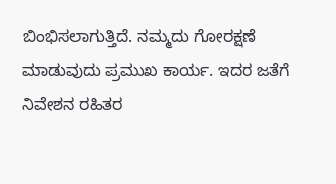ಬಿಂಭಿಸಲಾಗುತ್ತಿದೆ. ನಮ್ಮದು ಗೋರಕ್ಷಣೆ ಮಾಡುವುದು ಪ್ರಮುಖ ಕಾರ್ಯ. ಇದರ ಜತೆಗೆ ನಿವೇಶನ ರಹಿತರ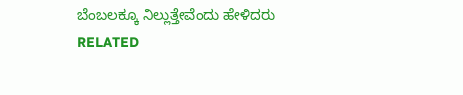ಬೆಂಬಲಕ್ಕೂ ನಿಲ್ಲುತ್ತೇವೆಂದು ಹೇಳಿದರು
RELATED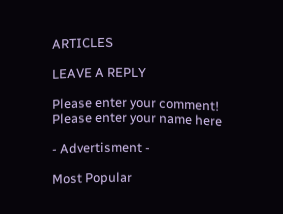ARTICLES

LEAVE A REPLY

Please enter your comment!
Please enter your name here

- Advertisment -

Most Popular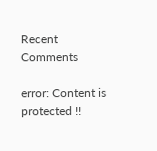Recent Comments

error: Content is protected !!